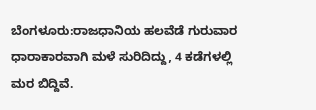ಬೆಂಗಳೂರು:ರಾಜಧಾನಿಯ ಹಲವೆಡೆ ಗುರುವಾರ ಧಾರಾಕಾರವಾಗಿ ಮಳೆ ಸುರಿದಿದ್ದು, 4 ಕಡೆಗಳಲ್ಲಿ ಮರ ಬಿದ್ದಿವೆ.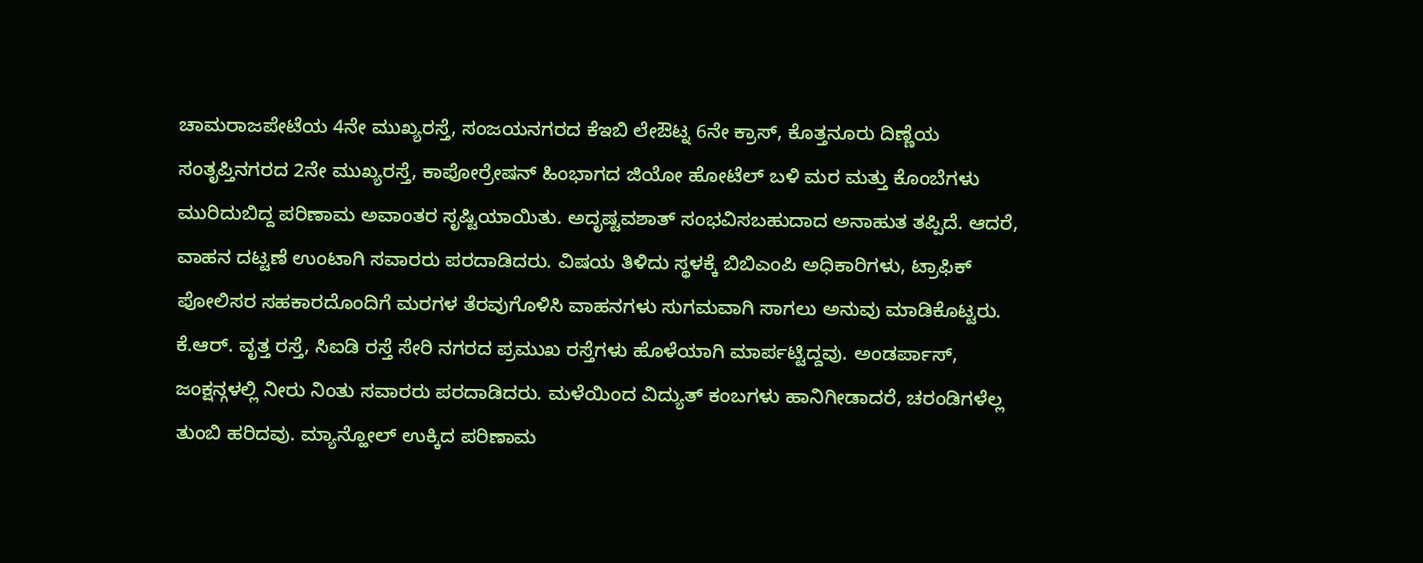ಚಾಮರಾಜಪೇಟೆಯ 4ನೇ ಮುಖ್ಯರಸ್ತೆ, ಸಂಜಯನಗರದ ಕೆಇಬಿ ಲೇಔಟ್ನ 6ನೇ ಕ್ರಾಸ್, ಕೊತ್ತನೂರು ದಿಣ್ಣೆಯ ಸಂತೃಪ್ತಿನಗರದ 2ನೇ ಮುಖ್ಯರಸ್ತೆ, ಕಾಪೋರ್ರೇಷನ್ ಹಿಂಭಾಗದ ಜಿಯೋ ಹೋಟೆಲ್ ಬಳಿ ಮರ ಮತ್ತು ಕೊಂಬೆಗಳು ಮುರಿದುಬಿದ್ದ ಪರಿಣಾಮ ಅವಾಂತರ ಸೃಷ್ಟಿಯಾಯಿತು. ಅದೃಷ್ಟವಶಾತ್ ಸಂಭವಿಸಬಹುದಾದ ಅನಾಹುತ ತಪ್ಪಿದೆ. ಆದರೆ, ವಾಹನ ದಟ್ಟಣೆ ಉಂಟಾಗಿ ಸವಾರರು ಪರದಾಡಿದರು. ವಿಷಯ ತಿಳಿದು ಸ್ಥಳಕ್ಕೆ ಬಿಬಿಎಂಪಿ ಅಧಿಕಾರಿಗಳು, ಟ್ರಾಫಿಕ್ ಪೋಲಿಸರ ಸಹಕಾರದೊಂದಿಗೆ ಮರಗಳ ತೆರವುಗೊಳಿಸಿ ವಾಹನಗಳು ಸುಗಮವಾಗಿ ಸಾಗಲು ಅನುವು ಮಾಡಿಕೊಟ್ಟರು.
ಕೆ.ಆರ್. ವೃತ್ತ ರಸ್ತೆ, ಸಿಐಡಿ ರಸ್ತೆ ಸೇರಿ ನಗರದ ಪ್ರಮುಖ ರಸ್ತೆಗಳು ಹೊಳೆಯಾಗಿ ಮಾರ್ಪಟ್ಟಿದ್ದವು. ಅಂಡರ್ಪಾಸ್, ಜಂಕ್ಷನ್ಗಳಲ್ಲಿ ನೀರು ನಿಂತು ಸವಾರರು ಪರದಾಡಿದರು. ಮಳೆಯಿಂದ ವಿದ್ಯುತ್ ಕಂಬಗಳು ಹಾನಿಗೀಡಾದರೆ, ಚರಂಡಿಗಳೆಲ್ಲ ತುಂಬಿ ಹರಿದವು. ಮ್ಯಾನ್ಹೋಲ್ ಉಕ್ಕಿದ ಪರಿಣಾಮ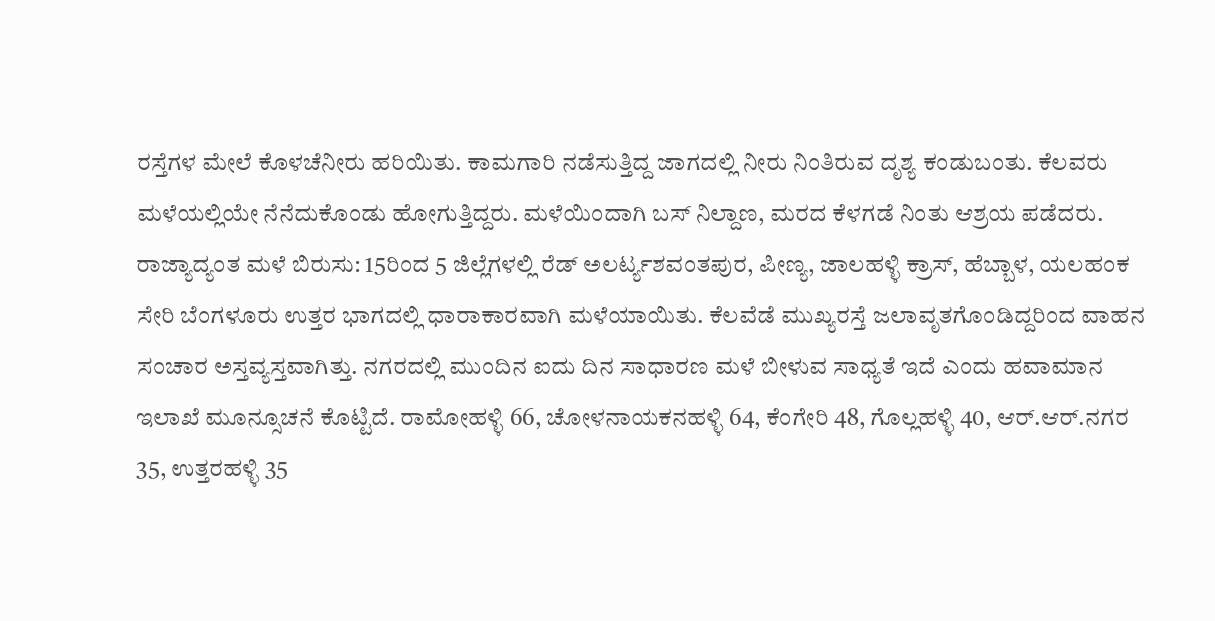ರಸ್ತೆಗಳ ಮೇಲೆ ಕೊಳಚೆನೀರು ಹರಿಯಿತು. ಕಾಮಗಾರಿ ನಡೆಸುತ್ತಿದ್ದ ಜಾಗದಲ್ಲಿ ನೀರು ನಿಂತಿರುವ ದೃಶ್ಯ ಕಂಡುಬಂತು. ಕೆಲವರು ಮಳೆಯಲ್ಲಿಯೇ ನೆನೆದುಕೊಂಡು ಹೋಗುತ್ತಿದ್ದರು. ಮಳೆಯಿಂದಾಗಿ ಬಸ್ ನಿಲ್ದಾಣ, ಮರದ ಕೆಳಗಡೆ ನಿಂತು ಆಶ್ರಯ ಪಡೆದರು.
ರಾಜ್ಯಾದ್ಯಂತ ಮಳೆ ಬಿರುಸು: 15ರಿಂದ 5 ಜಿಲ್ಲೆಗಳಲ್ಲಿ ರೆಡ್ ಅಲರ್ಟ್ಯಶವಂತಪುರ, ಪೀಣ್ಯ, ಜಾಲಹಳ್ಳಿ ಕ್ರಾಸ್, ಹೆಬ್ಬಾಳ, ಯಲಹಂಕ ಸೇರಿ ಬೆಂಗಳೂರು ಉತ್ತರ ಭಾಗದಲ್ಲಿ ಧಾರಾಕಾರವಾಗಿ ಮಳೆಯಾಯಿತು. ಕೆಲವೆಡೆ ಮುಖ್ಯರಸ್ತೆ ಜಲಾವೃತಗೊಂಡಿದ್ದರಿಂದ ವಾಹನ ಸಂಚಾರ ಅಸ್ತವ್ಯಸ್ತವಾಗಿತ್ತು. ನಗರದಲ್ಲಿ ಮುಂದಿನ ಐದು ದಿನ ಸಾಧಾರಣ ಮಳೆ ಬೀಳುವ ಸಾಧ್ಯತೆ ಇದೆ ಎಂದು ಹವಾಮಾನ ಇಲಾಖೆ ಮೂನ್ಸೂಚನೆ ಕೊಟ್ಟಿದೆ. ರಾಮೋಹಳ್ಳಿ 66, ಚೋಳನಾಯಕನಹಳ್ಳಿ 64, ಕೆಂಗೇರಿ 48, ಗೊಲ್ಲಹಳ್ಳಿ 40, ಆರ್.ಆರ್.ನಗರ 35, ಉತ್ತರಹಳ್ಳಿ 35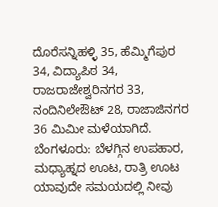ದೊರೆಸನ್ನಿಹಳ್ಳಿ 35, ಹೆಮ್ಮಿಗೆಪುರ 34, ವಿದ್ಯಾಪಿಠ 34, ರಾಜರಾಜೇಶ್ವರಿನಗರ 33, ನಂದಿನಿಲೇಔಟ್ 28, ರಾಜಾಜಿನಗರ 36 ಮಿಮೀ ಮಳೆಯಾಗಿದೆ.
ಬೆಂಗಳೂರು: ಬೆಳಗ್ಗಿನ ಉಪಹಾರ, ಮಧ್ಯಾಹ್ನದ ಊಟ, ರಾತ್ರಿ ಊಟ ಯಾವುದೇ ಸಮಯದಲ್ಲಿ ನೀವು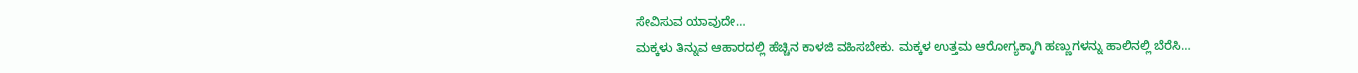ಸೇವಿಸುವ ಯಾವುದೇ…
ಮಕ್ಕಳು ತಿನ್ನುವ ಆಹಾರದಲ್ಲಿ ಹೆಚ್ಚಿನ ಕಾಳಜಿ ವಹಿಸಬೇಕು. ಮಕ್ಕಳ ಉತ್ತಮ ಆರೋಗ್ಯಕ್ಕಾಗಿ ಹಣ್ಣುಗಳನ್ನು ಹಾಲಿನಲ್ಲಿ ಬೆರೆಸಿ…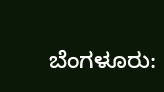ಬೆಂಗಳೂರು: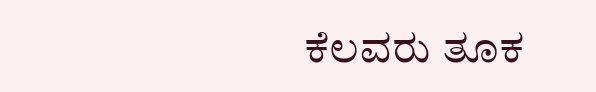ಕೆಲವರು ತೂಕ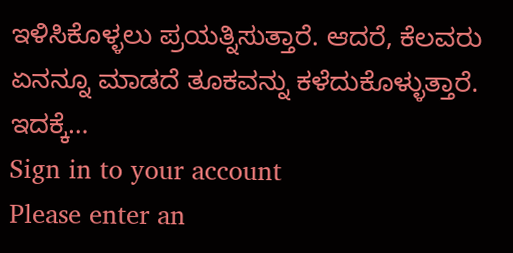ಇಳಿಸಿಕೊಳ್ಳಲು ಪ್ರಯತ್ನಿಸುತ್ತಾರೆ. ಆದರೆ, ಕೆಲವರು ಏನನ್ನೂ ಮಾಡದೆ ತೂಕವನ್ನು ಕಳೆದುಕೊಳ್ಳುತ್ತಾರೆ. ಇದಕ್ಕೆ…
Sign in to your account
Please enter an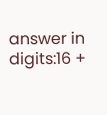answer in digits:16 +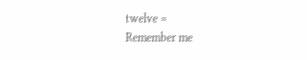twelve =
Remember me